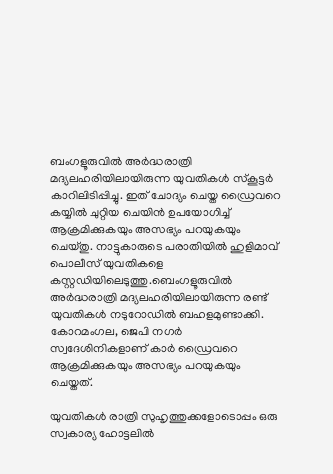ബംഗളൂരുവില്‍ അർദ്ധരാത്രി മദ്യലഹരിയിലായിരുന്ന യുവതികള്‍ സ്കൂട്ടർ കാറിലിടിപ്പിച്ചു. ഇത് ചോദ്യം ചെയ്ത ഡ്രൈവറെ കയ്യില്‍ ചുറ്റിയ ചെയിൻ ഉപയോഗിച്ച്‌ ആക്രമിക്കുകയും അസഭ്യം പറയുകയും ചെയ്തു. നാട്ടുകാരുടെ പരാതിയില്‍ ഹുളിമാവ് പൊലീസ് യുവതികളെ കസ്റ്റഡിയിലെടുത്തു.ബെംഗളൂരുവില്‍ അർദ്ധരാത്രി മദ്യലഹരിയിലായിരുന്ന രണ്ട് യുവതികള്‍ നടുറോഡില്‍ ബഹളമുണ്ടാക്കി. കോറമംഗല, ജെപി നഗർ സ്വദേശിനികളാണ് കാർ ഡ്രൈവറെ ആക്രമിക്കുകയും അസഭ്യം പറയുകയും ചെയ്തത്.

യുവതികള്‍ രാത്രി സുഹൃത്തുക്കളോടൊപ്പം ഒരു സ്വകാര്യ ഹോട്ടലില്‍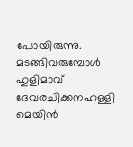പോയിരുന്നു. മടങ്ങിവരുമ്പോള്‍ ഹുളിമാവ് ദേവരചിക്കനഹള്ളി മെയിൻ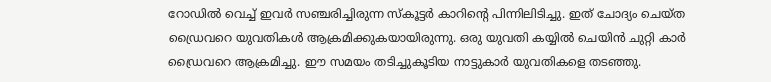റോഡില്‍ വെച്ച്‌ ഇവര്‍ സഞ്ചരിച്ചിരുന്ന സ്കൂട്ടർ കാറിന്റെ പിന്നിലിടിച്ചു. ഇത് ചോദ്യം ചെയ്ത ഡ്രൈവറെ യുവതികള്‍ ആക്രമിക്കുകയായിരുന്നു. ഒരു യുവതി കയ്യില്‍ ചെയിൻ ചുറ്റി കാർ ഡ്രൈവറെ ആക്രമിച്ചു. ഈ സമയം തടിച്ചുകൂടിയ നാട്ടുകാർ യുവതികളെ തടഞ്ഞു.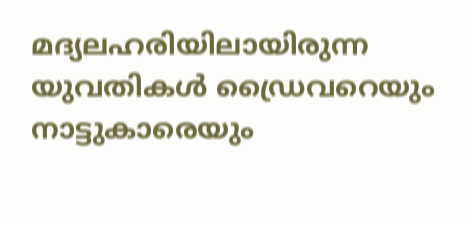മദ്യലഹരിയിലായിരുന്ന യുവതികള്‍ ഡ്രൈവറെയും നാട്ടുകാരെയും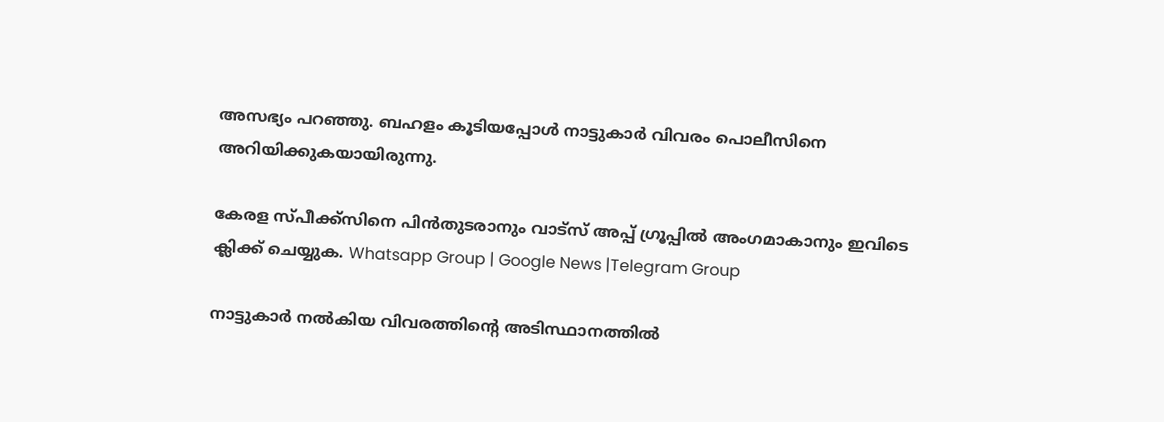അസഭ്യം പറഞ്ഞു. ബഹളം കൂടിയപ്പോള്‍ നാട്ടുകാർ വിവരം പൊലീസിനെ അറിയിക്കുകയായിരുന്നു.

കേരള സ്പീക്ക്സിനെ പിൻതുടരാനും വാട്സ് അപ്പ് ഗ്രൂപ്പിൽ അംഗമാകാനും ഇവിടെ ക്ലിക്ക് ചെയ്യുക. Whatsapp Group | Google News |Telegram Group

നാട്ടുകാർ നല്‍കിയ വിവരത്തിന്റെ അടിസ്ഥാനത്തില്‍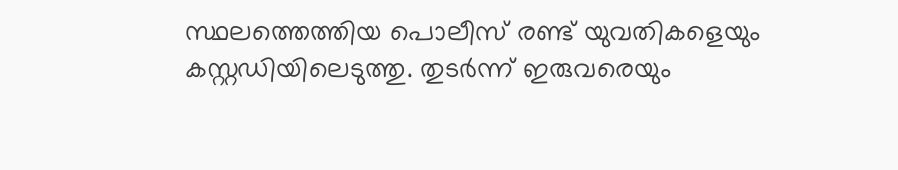സ്ഥലത്തെത്തിയ പൊലീസ് രണ്ട് യുവതികളെയും കസ്റ്റഡിയിലെടുത്തു. തുടർന്ന് ഇരുവരെയും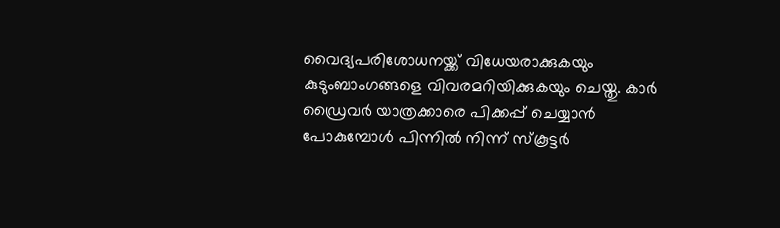വൈദ്യപരിശോധനയ്ക്ക് വിധേയരാക്കുകയും കുടുംബാംഗങ്ങളെ വിവരമറിയിക്കുകയും ചെയ്തു. കാര്‍ ഡ്രൈവര്‍ യാത്രക്കാരെ പിക്കപ്പ് ചെയ്യാൻ പോകുമ്പോള്‍ പിന്നില്‍ നിന്ന് സ്കൂട്ടര്‍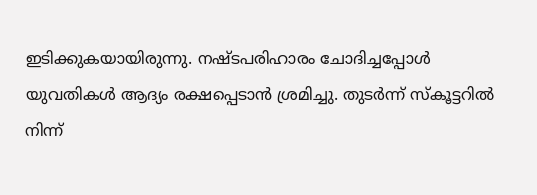ഇടിക്കുകയായിരുന്നു. നഷ്ടപരിഹാരം ചോദിച്ചപ്പോള്‍ യുവതികള്‍ ആദ്യം രക്ഷപ്പെടാൻ ശ്രമിച്ചു. തുടര്‍ന്ന് സ്കൂട്ടറില്‍ നിന്ന്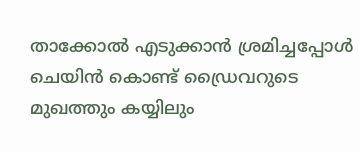താക്കോല്‍ എടുക്കാൻ ശ്രമിച്ചപ്പോള്‍ ചെയിൻ കൊണ്ട് ഡ്രൈവറുടെ മുഖത്തും കയ്യിലും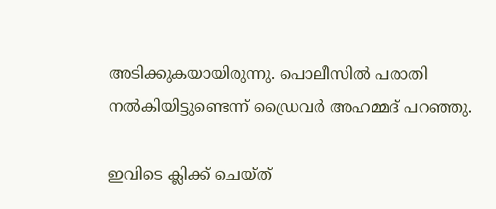അടിക്കുകയായിരുന്നു. പൊലീസില്‍ പരാതി നല്‍കിയിട്ടുണ്ടെന്ന് ഡ്രൈവർ അഹമ്മദ് പറഞ്ഞു.

ഇവിടെ ക്ലിക്ക് ചെയ്ത്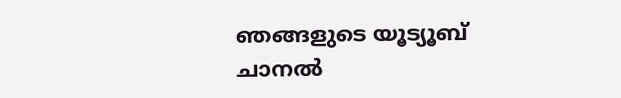ഞങ്ങളുടെ യൂട്യൂബ് ചാനൽ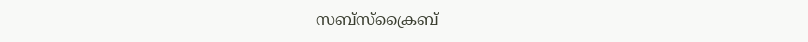സബ്സ്ക്രൈബ്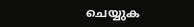ചെയ്യുക